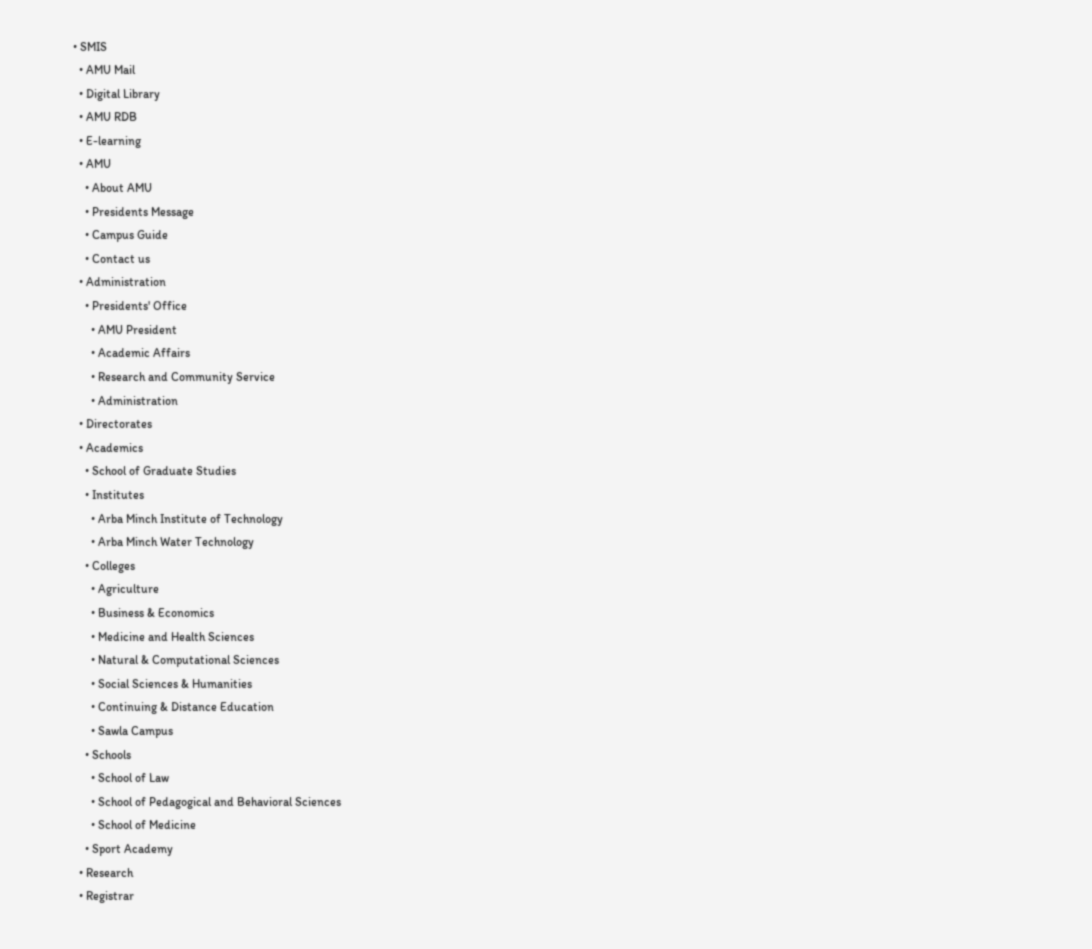• SMIS
  • AMU Mail
  • Digital Library
  • AMU RDB
  • E-learning
  • AMU
    • About AMU
    • Presidents Message
    • Campus Guide
    • Contact us
  • Administration
    • Presidents' Office
      • AMU President
      • Academic Affairs
      • Research and Community Service
      • Administration
  • Directorates
  • Academics
    • School of Graduate Studies
    • Institutes
      • Arba Minch Institute of Technology
      • Arba Minch Water Technology
    • Colleges
      • Agriculture
      • Business & Economics
      • Medicine and Health Sciences
      • Natural & Computational Sciences
      • Social Sciences & Humanities
      • Continuing & Distance Education
      • Sawla Campus
    • Schools
      • School of Law
      • School of Pedagogical and Behavioral Sciences
      • School of Medicine
    • Sport Academy
  • Research
  • Registrar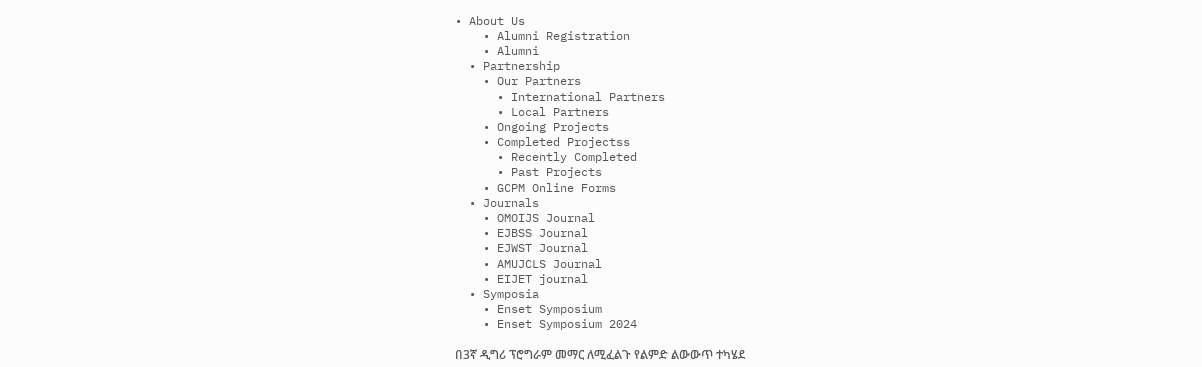• About Us
    • Alumni Registration
    • Alumni
  • Partnership
    • Our Partners
      • International Partners
      • Local Partners
    • Ongoing Projects
    • Completed Projectss
      • Recently Completed
      • Past Projects
    • GCPM Online Forms
  • Journals
    • OMOIJS Journal
    • EJBSS Journal
    • EJWST Journal
    • AMUJCLS Journal
    • EIJET journal
  • Symposia
    • Enset Symposium
    • Enset Symposium 2024

በ3ኛ ዲግሪ ፕሮግራም መማር ለሚፈልጉ የልምድ ልውውጥ ተካሄደ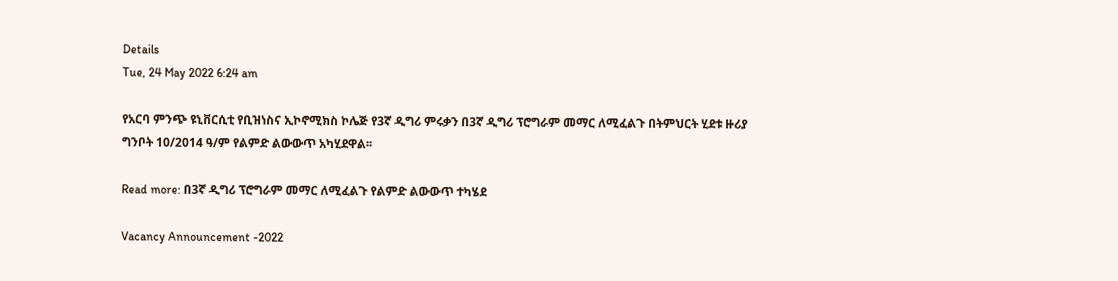Details
Tue, 24 May 2022 6:24 am

የአርባ ምንጭ ዩኒቨርሲቲ የቢዝነስና ኢኮኖሚክስ ኮሌጅ የ3ኛ ዲግሪ ምሩቃን በ3ኛ ዲግሪ ፕሮግራም መማር ለሚፈልጉ በትምህርት ሂደቱ ዙሪያ ግንቦት 10/2014 ዓ/ም የልምድ ልውውጥ አካሂደዋል፡፡

Read more: በ3ኛ ዲግሪ ፕሮግራም መማር ለሚፈልጉ የልምድ ልውውጥ ተካሄደ

Vacancy Announcement -2022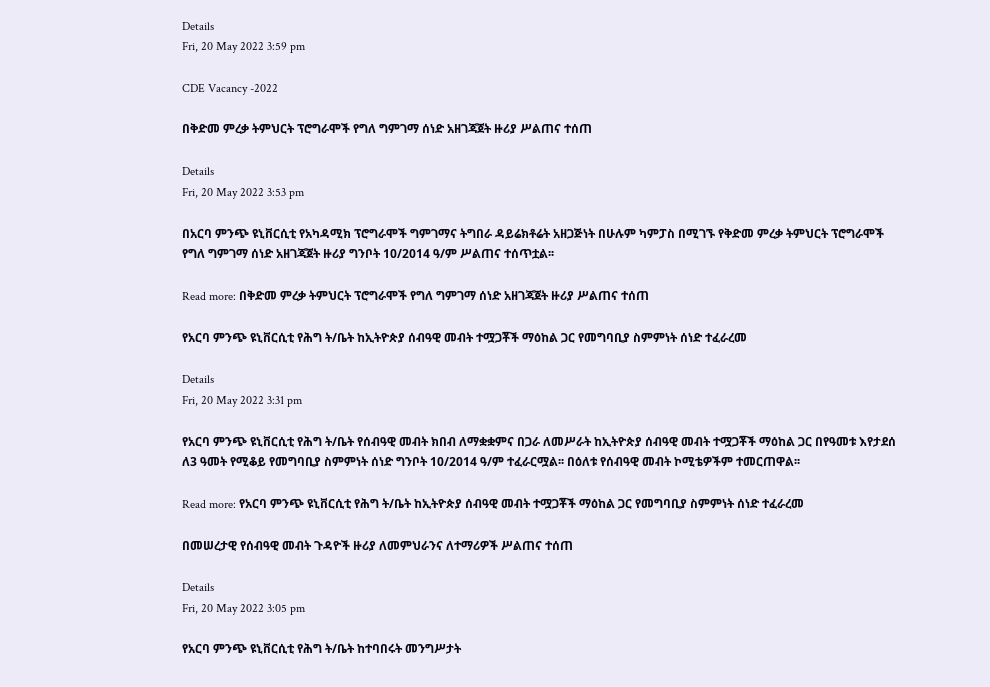Details
Fri, 20 May 2022 3:59 pm

CDE Vacancy -2022

በቅድመ ምረቃ ትምህርት ፕሮግራሞች የግለ ግምገማ ሰነድ አዘገጃጀት ዙሪያ ሥልጠና ተሰጠ

Details
Fri, 20 May 2022 3:53 pm

በአርባ ምንጭ ዩኒቨርሲቲ የአካዳሚክ ፕሮግራሞች ግምገማና ትግበራ ዳይሬክቶሬት አዘጋጅነት በሁሉም ካምፓስ በሚገኙ የቅድመ ምረቃ ትምህርት ፕሮግራሞች የግለ ግምገማ ሰነድ አዘገጃጀት ዙሪያ ግንቦት 10/2014 ዓ/ም ሥልጠና ተሰጥቷል፡፡

Read more: በቅድመ ምረቃ ትምህርት ፕሮግራሞች የግለ ግምገማ ሰነድ አዘገጃጀት ዙሪያ ሥልጠና ተሰጠ

የአርባ ምንጭ ዩኒቨርሲቲ የሕግ ት/ቤት ከኢትዮጵያ ሰብዓዊ መብት ተሟጋቾች ማዕከል ጋር የመግባቢያ ስምምነት ሰነድ ተፈራረመ

Details
Fri, 20 May 2022 3:31 pm

የአርባ ምንጭ ዩኒቨርሲቲ የሕግ ት/ቤት የሰብዓዊ መብት ክበብ ለማቋቋምና በጋራ ለመሥራት ከኢትዮጵያ ሰብዓዊ መብት ተሟጋቾች ማዕከል ጋር በየዓመቱ እየታደሰ ለ3 ዓመት የሚቆይ የመግባቢያ ስምምነት ሰነድ ግንቦት 10/2014 ዓ/ም ተፈራርሟል፡፡ በዕለቱ የሰብዓዊ መብት ኮሚቴዎችም ተመርጠዋል፡፡

Read more: የአርባ ምንጭ ዩኒቨርሲቲ የሕግ ት/ቤት ከኢትዮጵያ ሰብዓዊ መብት ተሟጋቾች ማዕከል ጋር የመግባቢያ ስምምነት ሰነድ ተፈራረመ

በመሠረታዊ የሰብዓዊ መብት ጉዳዮች ዙሪያ ለመምህራንና ለተማሪዎች ሥልጠና ተሰጠ

Details
Fri, 20 May 2022 3:05 pm

የአርባ ምንጭ ዩኒቨርሲቲ የሕግ ት/ቤት ከተባበሩት መንግሥታት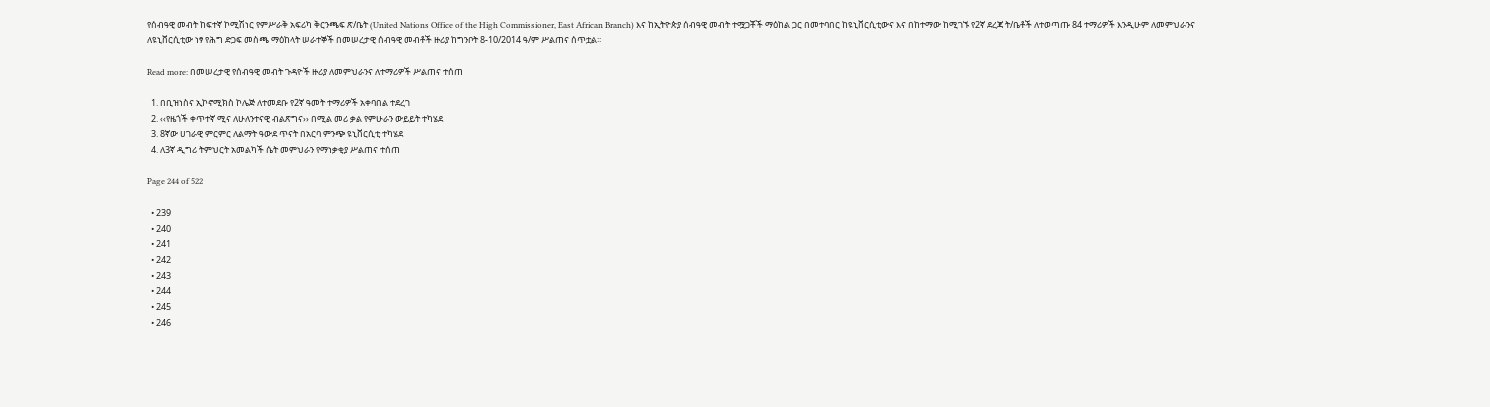የሰብዓዊ መብት ከፍተኛ ኮሚሽነር የምሥራቅ አፍሪካ ቅርንጫፍ ጽ/ቤት (United Nations Office of the High Commissioner, East African Branch) እና ከኢትዮጵያ ሰብዓዊ መብት ተሟጋቾች ማዕከል ጋር በመተባበር ከዩኒቨርሲቲውና እና በከተማው ከሚገኙ የ2ኛ ደረጃ ት/ቤቶች ለተወጣጡ 84 ተማሪዎች እንዲሁም ለመምህራንና ለዩኒቨርሲቲው ነፃ የሕግ ድጋፍ መስጫ ማዕከላት ሠራተኞች በመሠረታዊ ሰብዓዊ መብቶች ዙሪያ ከግንቦት 8-10/2014 ዓ/ም ሥልጠና ሰጥቷል፡፡

Read more: በመሠረታዊ የሰብዓዊ መብት ጉዳዮች ዙሪያ ለመምህራንና ለተማሪዎች ሥልጠና ተሰጠ

  1. በቢዝነስና ኢኮኖሚክስ ኮሌጅ ለተመደቡ የ2ኛ ዓመት ተማሪዎች አቀባበል ተደረገ
  2. ‹‹የዜጎች ቀጥተኛ ሚና ለሁለንተናዊ ብልጽግና›› በሚል መሪ ቃል የምሁራን ውይይት ተካሄደ
  3. 8ኛው ሀገራዊ ምርምር ለልማት ዓውደ ጥናት በአርባ ምንጭ ዩኒቨርሲቲ ተካሄደ
  4. ለ3ኛ ዲግሪ ትምህርት አመልካች ሴት መምህራን የማነቃቂያ ሥልጠና ተሰጠ

Page 244 of 522

  • 239
  • 240
  • 241
  • 242
  • 243
  • 244
  • 245
  • 246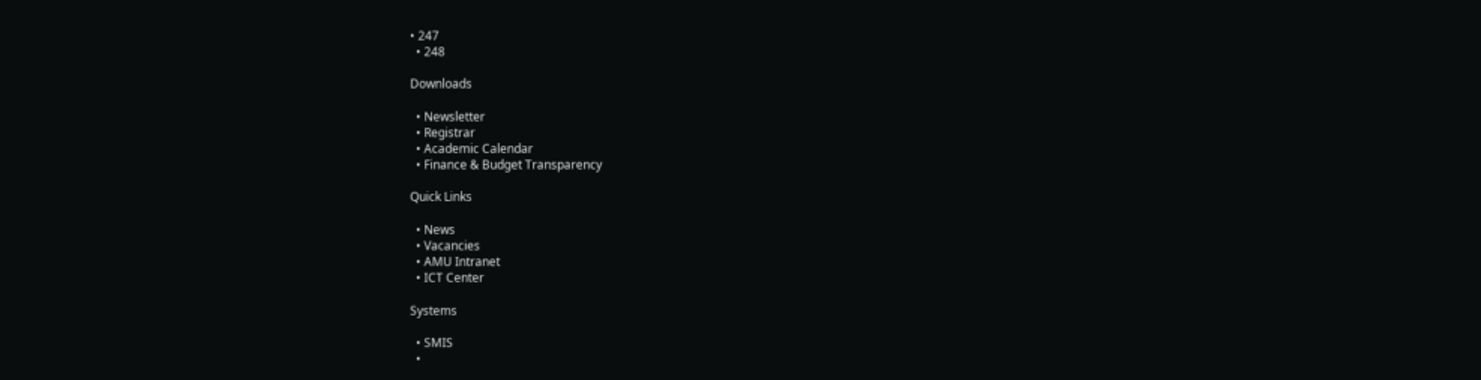• 247
  • 248

Downloads

  • Newsletter
  • Registrar
  • Academic Calendar
  • Finance & Budget Transparency

Quick Links

  • News
  • Vacancies
  • AMU Intranet
  • ICT Center

Systems

  • SMIS
  •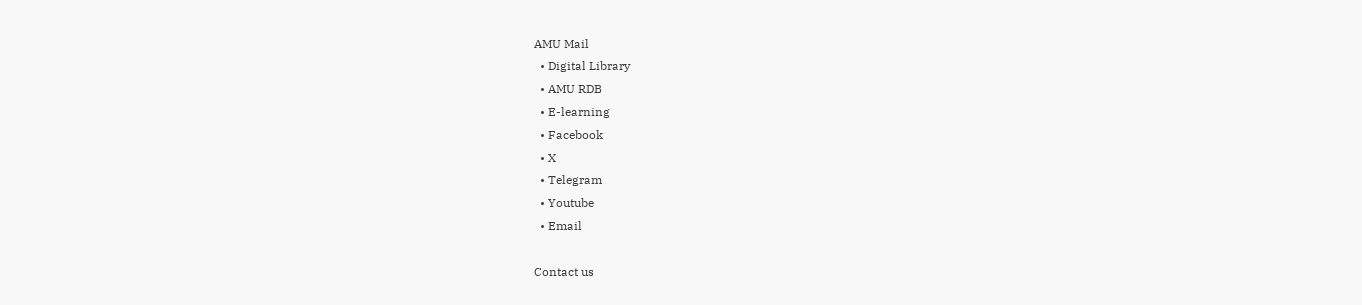AMU Mail
  • Digital Library
  • AMU RDB
  • E-learning
  • Facebook
  • X
  • Telegram
  • Youtube
  • Email

Contact us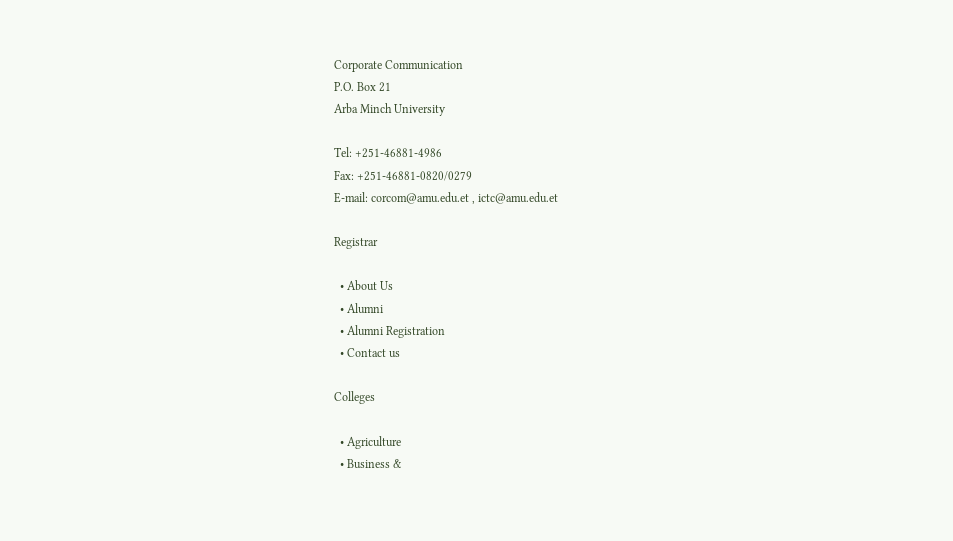Corporate Communication
P.O. Box 21
Arba Minch University

Tel: +251-46881-4986
Fax: +251-46881-0820/0279
E-mail: corcom@amu.edu.et , ictc@amu.edu.et

Registrar

  • About Us
  • Alumni
  • Alumni Registration
  • Contact us

Colleges

  • Agriculture
  • Business &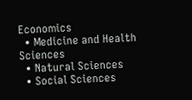Economics
  • Medicine and Health Sciences
  • Natural Sciences
  • Social Sciences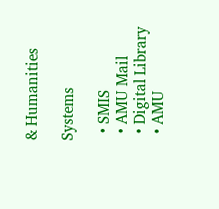& Humanities

Systems

  • SMIS
  • AMU Mail
  • Digital Library
  • AMU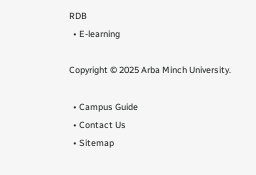RDB
  • E-learning

Copyright © 2025 Arba Minch University.

  • Campus Guide
  • Contact Us
  • Sitemap